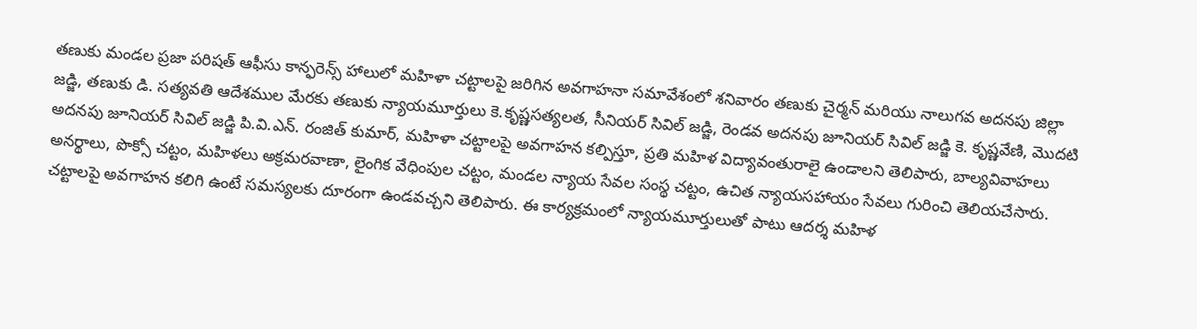తణుకు మండల ప్రజా పరిషత్ ఆఫీసు కాన్ఫరెన్స్ హాలులో మహిళా చట్టాలపై జరిగిన అవగాహనా సమావేశంలో శనివారం తణుకు చైర్మన్ మరియు నాలుగవ అదనపు జిల్లా జడ్జి, తణుకు డి. సత్యవతి ఆదేశముల మేరకు తణుకు న్యాయమూర్తులు కె.కృష్ణసత్యలత, సీనియర్ సివిల్ జడ్జి, రెండవ అదనపు జూనియర్ సివిల్ జడ్జి కె. కృష్ణవేణి, మొదటి అదనపు జూనియర్ సివిల్ జడ్జి పి.వి.ఎన్. రంజిత్ కుమార్, మహిళా చట్టాలపై అవగాహన కల్పిస్తూ, ప్రతి మహిళ విద్యావంతురాలై ఉండాలని తెలిపారు, బాల్యవివాహలు అనర్థాలు, పొక్సో చట్టం, మహిళలు అక్రమరవాణా, లైంగిక వేధింపుల చట్టం, మండల న్యాయ సేవల సంస్థ చట్టం, ఉచిత న్యాయసహాయం సేవలు గురించి తెలియచేసారు. చట్టాలపై అవగాహన కలిగి ఉంటే సమస్యలకు దూరంగా ఉండవచ్చని తెలిపారు. ఈ కార్యక్రమంలో న్యాయమూర్తులుతో పాటు ఆదర్శ మహిళ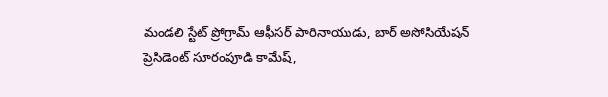మండలి స్టేట్ ప్రోగ్రామ్ ఆఫీసర్ పారినాయుడు, బార్ అసోసియేషన్ ప్రెసిడెంట్ సూరంపూడి కామేష్,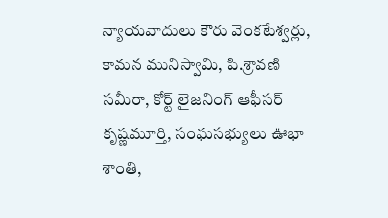న్యాయవాదులు కౌరు వెంకటేశ్వర్లు, కామన మునిస్వామి, పి.శ్రావణి సమీరా, కోర్ట్ లైజనింగ్ ఆఫీసర్ కృష్ణమూర్తి, సంఘసభ్యులు ఊభా శాంతి,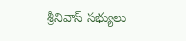శ్రీనివాస్ సభ్యులు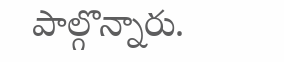పాల్గొన్నారు.